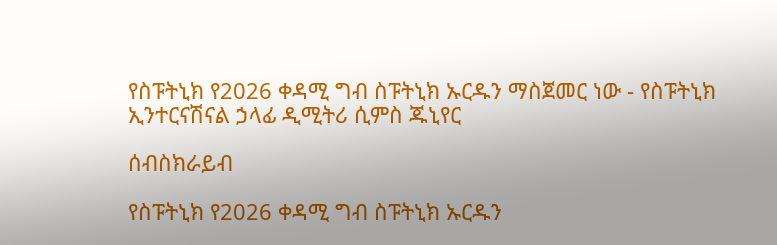የስፑትኒክ የ2026 ቀዳሚ ግብ ስፑትኒክ ኡርዱን ማስጀመር ነው - የስፑትኒክ ኢንተርናሽናል ኃላፊ ዲሚትሪ ሲምስ ጁኒየር

ሰብስክራይብ

የስፑትኒክ የ2026 ቀዳሚ ግብ ስፑትኒክ ኡርዱን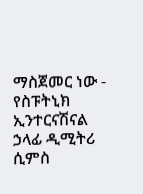ማስጀመር ነው - የስፑትኒክ ኢንተርናሽናል ኃላፊ ዲሚትሪ ሲምስ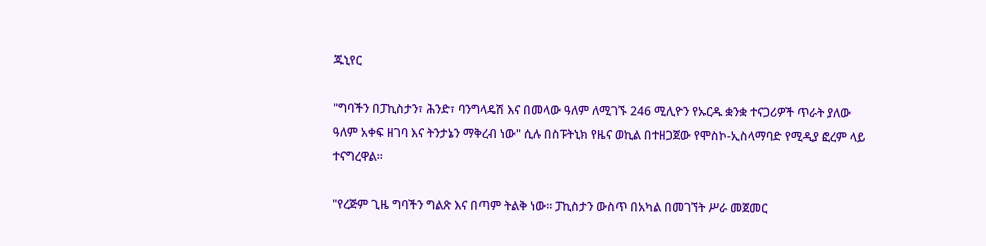ጁኒየር

"ግባችን በፓኪስታን፣ ሕንድ፣ ባንግላዴሽ እና በመላው ዓለም ለሚገኙ 246 ሚሊዮን የኡርዱ ቋንቋ ተናጋሪዎች ጥራት ያለው ዓለም አቀፍ ዘገባ እና ትንታኔን ማቅረብ ነው" ሲሉ በስፑትኒክ የዜና ወኪል በተዘጋጀው የሞስኮ-ኢስላማባድ የሚዲያ ፎረም ላይ ተናግረዋል።

"የረጅም ጊዜ ግባችን ግልጽ እና በጣም ትልቅ ነው። ፓኪስታን ውስጥ በአካል በመገኘት ሥራ መጀመር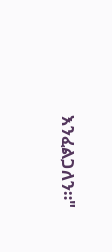እንፈልጋለን።"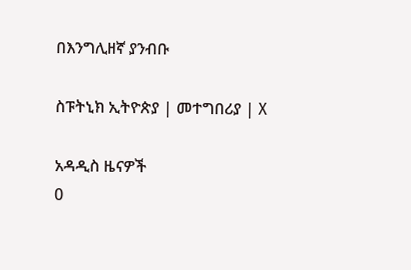በእንግሊዘኛ ያንብቡ

ስፑትኒክ ኢትዮጵያ | መተግበሪያ | X

አዳዲስ ዜናዎች
0